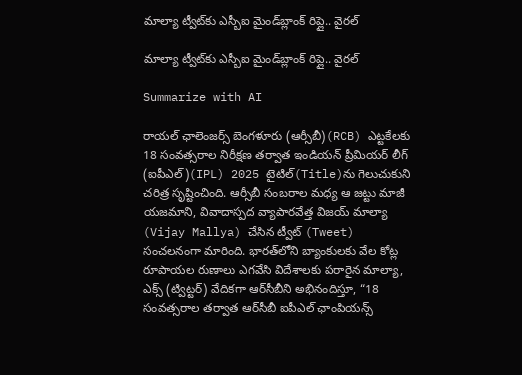మాల్యా ట్వీట్‌కు ఎస్బీఐ మైండ్‌బ్లాంక్ రిప్లై.. వైర‌ల్‌

మాల్యా ట్వీట్‌కు ఎస్బీఐ మైండ్‌బ్లాంక్ రిప్లై.. వైర‌ల్‌

Summarize with AI

రాయల్ ఛాలెంజర్స్ బెంగళూరు (ఆర్సీబీ)(RCB) ఎట్టకేలకు 18 సంవత్సరాల నిరీక్షణ తర్వాత ఇండియన్ ప్రీమియర్ లీగ్ (ఐపీఎల్)(IPL) 2025 టైటిల్‌(Title)ను గెలుచుకుని చరిత్ర సృష్టించింది. ఆర్సీబీ సంబరాల మధ్య ఆ జట్టు మాజీ యజమాని, వివాదాస్పద వ్యాపారవేత్త విజయ్ మాల్యా (Vijay Mallya) చేసిన ట్వీట్ (Tweet) సంచలనంగా మారింది. భారత్‌లోని బ్యాంకులకు వేల కోట్ల రూపాయల రుణాలు ఎగవేసి విదేశాలకు పరారైన మాల్యా, ఎక్స్ (ట్విట్టర్) వేదికగా ఆర్‌సీబీని అభినందిస్తూ, “18 సంవత్సరాల తర్వాత ఆర్‌సీబీ ఐపీఎల్ ఛాంపియన్స్‌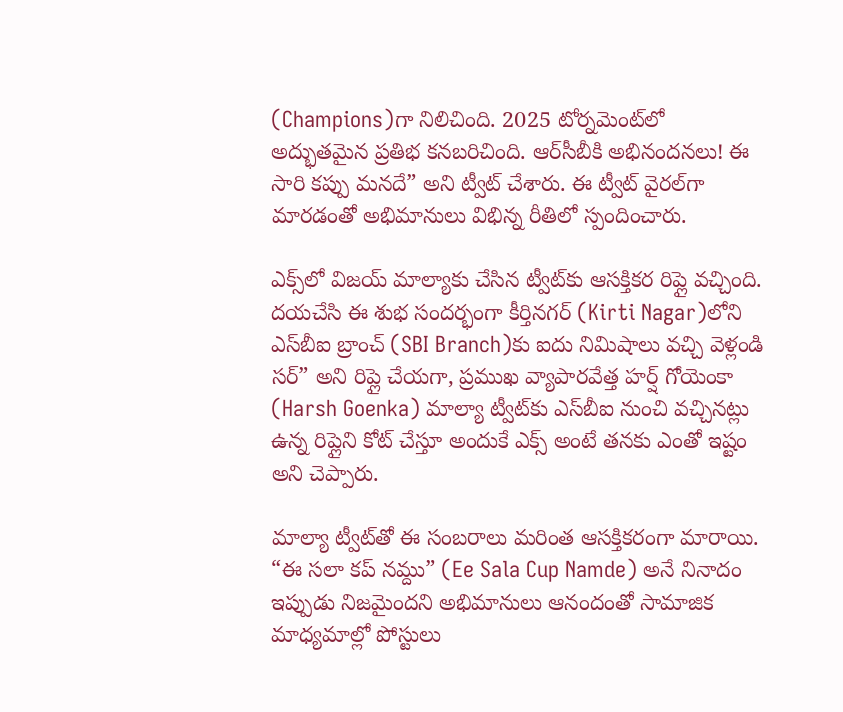(Champions)గా నిలిచింది. 2025 టోర్నమెంట్‌లో అద్భుతమైన ప్రతిభ కనబరిచింది. ఆర్‌సీబీకి అభినందనలు! ఈ సారి కప్పు మనదే” అని ట్వీట్ చేశారు. ఈ ట్వీట్ వైరల్‌గా మారడంతో అభిమానులు విభిన్న రీతిలో స్పందించారు.

ఎక్స్‌లో విజ‌య్ మాల్యాకు చేసిన ట్వీట్‌కు ఆస‌క్తికర‌ రిప్లై వ‌చ్చింది. దయచేసి ఈ శుభ సందర్భంగా కీర్తినగర్‌ (Kirti Nagar)లోని ఎస్‌బీఐ బ్రాంచ్‌ (SBI Branch)కు ఐదు నిమిషాలు వచ్చి వెళ్లండి సర్” అని రిప్లై చేయగా, ప్రముఖ వ్యాపారవేత్త హర్ష్ గోయెంకా (Harsh Goenka) మాల్యా ట్వీట్‌కు ఎస్‌బీఐ నుంచి వచ్చినట్లు ఉన్న రిప్లైని కోట్ చేస్తూ అందుకే ఎక్స్‌ అంటే తనకు ఎంతో ఇష్టం అని చెప్పారు.

మాల్యా ట్వీట్‌తో ఈ సంబరాలు మరింత ఆసక్తికరంగా మారాయి. “ఈ సలా కప్ నమ్దు” (Ee Sala Cup Namde) అనే నినాదం ఇప్పుడు నిజమైందని అభిమానులు ఆనందంతో సామాజిక మాధ్యమాల్లో పోస్టులు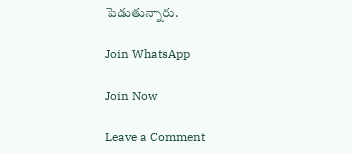పెడుతున్నారు.

Join WhatsApp

Join Now

Leave a Comment